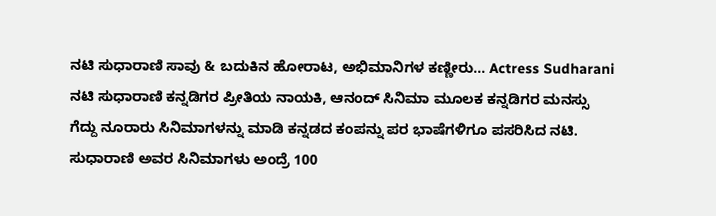ನಟಿ ಸುಧಾರಾಣಿ ಸಾವು & ಬದುಕಿನ ಹೋರಾಟ, ಅಭಿಮಾನಿಗಳ ಕಣ್ಣೀರು... Actress Sudharani
ನಟಿ ಸುಧಾರಾಣಿ ಕನ್ನಡಿಗರ ಪ್ರೀತಿಯ ನಾಯಕಿ, ಆನಂದ್ ಸಿನಿಮಾ ಮೂಲಕ ಕನ್ನಡಿಗರ ಮನಸ್ಸು ಗೆದ್ದು ನೂರಾರು ಸಿನಿಮಾಗಳನ್ನು ಮಾಡಿ ಕನ್ನಡದ ಕಂಪನ್ನು ಪರ ಭಾಷೆಗಳಿಗೂ ಪಸರಿಸಿದ ನಟಿ. ಸುಧಾರಾಣಿ ಅವರ ಸಿನಿಮಾಗಳು ಅಂದ್ರೆ 100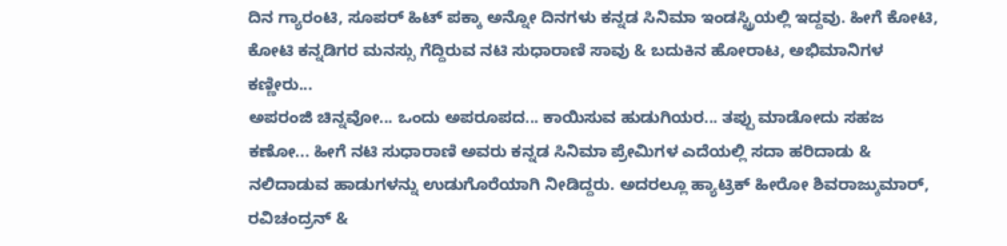ದಿನ ಗ್ಯಾರಂಟಿ, ಸೂಪರ್ ಹಿಟ್ ಪಕ್ಕಾ ಅನ್ನೋ ದಿನಗಳು ಕನ್ನಡ ಸಿನಿಮಾ ಇಂಡಸ್ಟ್ರಿಯಲ್ಲಿ ಇದ್ದವು. ಹೀಗೆ ಕೋಟಿ, ಕೋಟಿ ಕನ್ನಡಿಗರ ಮನಸ್ಸು ಗೆದ್ದಿರುವ ನಟಿ ಸುಧಾರಾಣಿ ಸಾವು & ಬದುಕಿನ ಹೋರಾಟ, ಅಭಿಮಾನಿಗಳ ಕಣ್ಣೀರು...
ಅಪರಂಜಿ ಚಿನ್ನವೋ... ಒಂದು ಅಪರೂಪದ... ಕಾಯಿಸುವ ಹುಡುಗಿಯರ... ತಪ್ಪು ಮಾಡೋದು ಸಹಜ ಕಣೋ... ಹೀಗೆ ನಟಿ ಸುಧಾರಾಣಿ ಅವರು ಕನ್ನಡ ಸಿನಿಮಾ ಪ್ರೇಮಿಗಳ ಎದೆಯಲ್ಲಿ ಸದಾ ಹರಿದಾಡು & ನಲಿದಾಡುವ ಹಾಡುಗಳನ್ನು ಉಡುಗೊರೆಯಾಗಿ ನೀಡಿದ್ದರು. ಅದರಲ್ಲೂ ಹ್ಯಾಟ್ರಿಕ್ ಹೀರೋ ಶಿವರಾಜ್ಕುಮಾರ್, ರವಿಚಂದ್ರನ್ &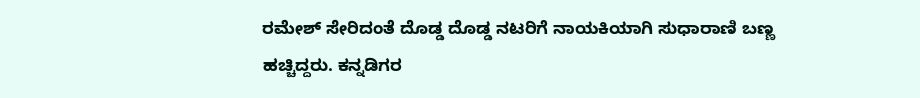ರಮೇಶ್ ಸೇರಿದಂತೆ ದೊಡ್ಡ ದೊಡ್ಡ ನಟರಿಗೆ ನಾಯಕಿಯಾಗಿ ಸುಧಾರಾಣಿ ಬಣ್ಣ ಹಚ್ಚಿದ್ದರು. ಕನ್ನಡಿಗರ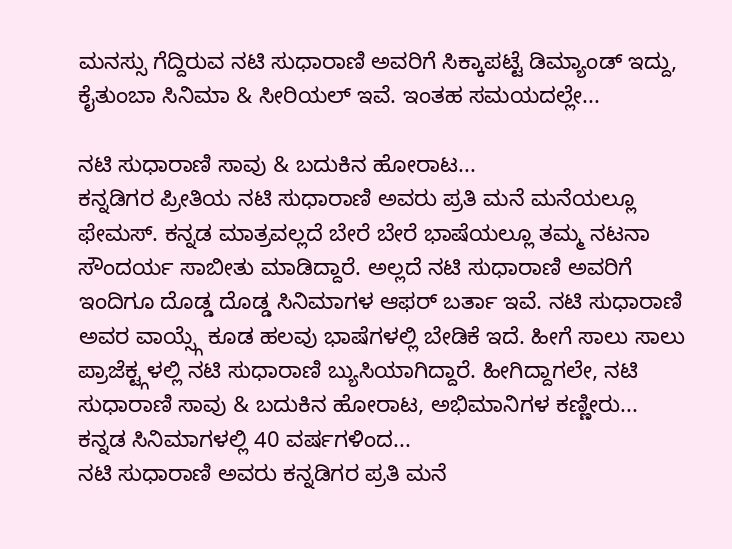ಮನಸ್ಸು ಗೆದ್ದಿರುವ ನಟಿ ಸುಧಾರಾಣಿ ಅವರಿಗೆ ಸಿಕ್ಕಾಪಟ್ಟೆ ಡಿಮ್ಯಾಂಡ್ ಇದ್ದು, ಕೈತುಂಬಾ ಸಿನಿಮಾ & ಸೀರಿಯಲ್ ಇವೆ. ಇಂತಹ ಸಮಯದಲ್ಲೇ...

ನಟಿ ಸುಧಾರಾಣಿ ಸಾವು & ಬದುಕಿನ ಹೋರಾಟ...
ಕನ್ನಡಿಗರ ಪ್ರೀತಿಯ ನಟಿ ಸುಧಾರಾಣಿ ಅವರು ಪ್ರತಿ ಮನೆ ಮನೆಯಲ್ಲೂ ಫೇಮಸ್. ಕನ್ನಡ ಮಾತ್ರವಲ್ಲದೆ ಬೇರೆ ಬೇರೆ ಭಾಷೆಯಲ್ಲೂ ತಮ್ಮ ನಟನಾ ಸೌಂದರ್ಯ ಸಾಬೀತು ಮಾಡಿದ್ದಾರೆ. ಅಲ್ಲದೆ ನಟಿ ಸುಧಾರಾಣಿ ಅವರಿಗೆ ಇಂದಿಗೂ ದೊಡ್ಡ ದೊಡ್ಡ ಸಿನಿಮಾಗಳ ಆಫರ್ ಬರ್ತಾ ಇವೆ. ನಟಿ ಸುಧಾರಾಣಿ ಅವರ ವಾಯ್ಸ್ಗೆ ಕೂಡ ಹಲವು ಭಾಷೆಗಳಲ್ಲಿ ಬೇಡಿಕೆ ಇದೆ. ಹೀಗೆ ಸಾಲು ಸಾಲು ಪ್ರಾಜೆಕ್ಟ್ಗಳಲ್ಲಿ ನಟಿ ಸುಧಾರಾಣಿ ಬ್ಯುಸಿಯಾಗಿದ್ದಾರೆ. ಹೀಗಿದ್ದಾಗಲೇ, ನಟಿ ಸುಧಾರಾಣಿ ಸಾವು & ಬದುಕಿನ ಹೋರಾಟ, ಅಭಿಮಾನಿಗಳ ಕಣ್ಣೀರು...
ಕನ್ನಡ ಸಿನಿಮಾಗಳಲ್ಲಿ 40 ವರ್ಷಗಳಿಂದ...
ನಟಿ ಸುಧಾರಾಣಿ ಅವರು ಕನ್ನಡಿಗರ ಪ್ರತಿ ಮನೆ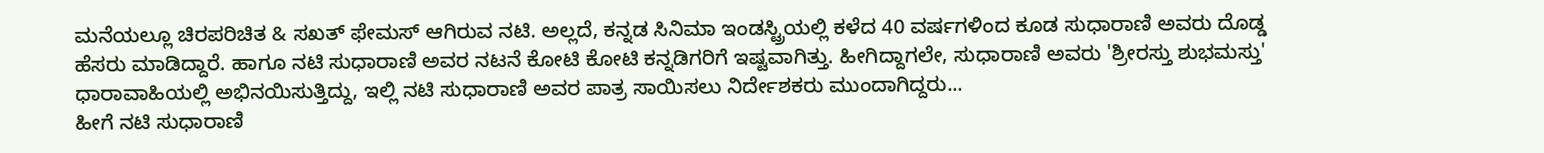ಮನೆಯಲ್ಲೂ ಚಿರಪರಿಚಿತ & ಸಖತ್ ಫೇಮಸ್ ಆಗಿರುವ ನಟಿ. ಅಲ್ಲದೆ, ಕನ್ನಡ ಸಿನಿಮಾ ಇಂಡಸ್ಟ್ರಿಯಲ್ಲಿ ಕಳೆದ 40 ವರ್ಷಗಳಿಂದ ಕೂಡ ಸುಧಾರಾಣಿ ಅವರು ದೊಡ್ಡ ಹೆಸರು ಮಾಡಿದ್ದಾರೆ. ಹಾಗೂ ನಟಿ ಸುಧಾರಾಣಿ ಅವರ ನಟನೆ ಕೋಟಿ ಕೋಟಿ ಕನ್ನಡಿಗರಿಗೆ ಇಷ್ಟವಾಗಿತ್ತು. ಹೀಗಿದ್ದಾಗಲೇ, ಸುಧಾರಾಣಿ ಅವರು 'ಶ್ರೀರಸ್ತು ಶುಭಮಸ್ತು' ಧಾರಾವಾಹಿಯಲ್ಲಿ ಅಭಿನಯಿಸುತ್ತಿದ್ದು, ಇಲ್ಲಿ ನಟಿ ಸುಧಾರಾಣಿ ಅವರ ಪಾತ್ರ ಸಾಯಿಸಲು ನಿರ್ದೇಶಕರು ಮುಂದಾಗಿದ್ದರು...
ಹೀಗೆ ನಟಿ ಸುಧಾರಾಣಿ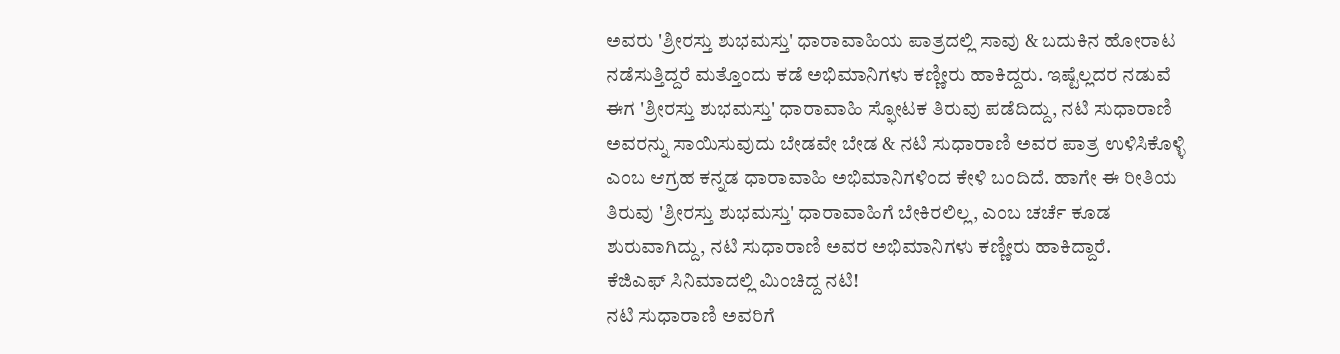ಅವರು 'ಶ್ರೀರಸ್ತು ಶುಭಮಸ್ತು' ಧಾರಾವಾಹಿಯ ಪಾತ್ರದಲ್ಲಿ ಸಾವು & ಬದುಕಿನ ಹೋರಾಟ ನಡೆಸುತ್ತಿದ್ದರೆ ಮತ್ತೊಂದು ಕಡೆ ಅಭಿಮಾನಿಗಳು ಕಣ್ಣೀರು ಹಾಕಿದ್ದರು. ಇಷ್ಟೆಲ್ಲದರ ನಡುವೆ ಈಗ 'ಶ್ರೀರಸ್ತು ಶುಭಮಸ್ತು' ಧಾರಾವಾಹಿ ಸ್ಫೋಟಕ ತಿರುವು ಪಡೆದಿದ್ದು, ನಟಿ ಸುಧಾರಾಣಿ ಅವರನ್ನು ಸಾಯಿಸುವುದು ಬೇಡವೇ ಬೇಡ & ನಟಿ ಸುಧಾರಾಣಿ ಅವರ ಪಾತ್ರ ಉಳಿಸಿಕೊಳ್ಳಿ ಎಂಬ ಆಗ್ರಹ ಕನ್ನಡ ಧಾರಾವಾಹಿ ಅಭಿಮಾನಿಗಳಿಂದ ಕೇಳಿ ಬಂದಿದೆ. ಹಾಗೇ ಈ ರೀತಿಯ ತಿರುವು 'ಶ್ರೀರಸ್ತು ಶುಭಮಸ್ತು' ಧಾರಾವಾಹಿಗೆ ಬೇಕಿರಲಿಲ್ಲ, ಎಂಬ ಚರ್ಚೆ ಕೂಡ ಶುರುವಾಗಿದ್ದು, ನಟಿ ಸುಧಾರಾಣಿ ಅವರ ಅಭಿಮಾನಿಗಳು ಕಣ್ಣೀರು ಹಾಕಿದ್ದಾರೆ.
ಕೆಜಿಎಫ್ ಸಿನಿಮಾದಲ್ಲಿ ಮಿಂಚಿದ್ದ ನಟಿ!
ನಟಿ ಸುಧಾರಾಣಿ ಅವರಿಗೆ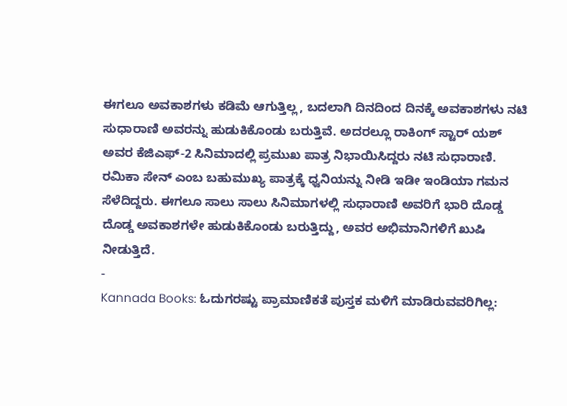ಈಗಲೂ ಅವಕಾಶಗಳು ಕಡಿಮೆ ಆಗುತ್ತಿಲ್ಲ, ಬದಲಾಗಿ ದಿನದಿಂದ ದಿನಕ್ಕೆ ಅವಕಾಶಗಳು ನಟಿ ಸುಧಾರಾಣಿ ಅವರನ್ನು ಹುಡುಕಿಕೊಂಡು ಬರುತ್ತಿವೆ. ಅದರಲ್ಲೂ ರಾಕಿಂಗ್ ಸ್ಟಾರ್ ಯಶ್ ಅವರ ಕೆಜಿಎಫ್-2 ಸಿನಿಮಾದಲ್ಲಿ ಪ್ರಮುಖ ಪಾತ್ರ ನಿಭಾಯಿಸಿದ್ದರು ನಟಿ ಸುಧಾರಾಣಿ. ರಮಿಕಾ ಸೇನ್ ಎಂಬ ಬಹುಮುಖ್ಯ ಪಾತ್ರಕ್ಕೆ ಧ್ವನಿಯನ್ನು ನೀಡಿ ಇಡೀ ಇಂಡಿಯಾ ಗಮನ ಸೆಳೆದಿದ್ದರು. ಈಗಲೂ ಸಾಲು ಸಾಲು ಸಿನಿಮಾಗಳಲ್ಲಿ ಸುಧಾರಾಣಿ ಅವರಿಗೆ ಭಾರಿ ದೊಡ್ಡ ದೊಡ್ಡ ಅವಕಾಶಗಳೇ ಹುಡುಕಿಕೊಂಡು ಬರುತ್ತಿದ್ದು, ಅವರ ಅಭಿಮಾನಿಗಳಿಗೆ ಖುಷಿ ನೀಡುತ್ತಿದೆ.
-
Kannada Books: ಓದುಗರಷ್ಟು ಪ್ರಾಮಾಣಿಕತೆ ಪುಸ್ತಕ ಮಳಿಗೆ ಮಾಡಿರುವವರಿಗಿಲ್ಲ: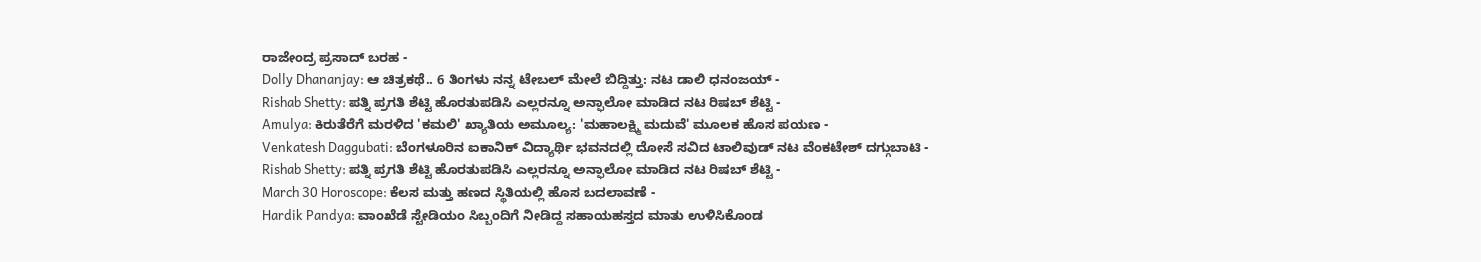ರಾಜೇಂದ್ರ ಪ್ರಸಾದ್ ಬರಹ -
Dolly Dhananjay: ಆ ಚಿತ್ರಕಥೆ.. 6 ತಿಂಗಳು ನನ್ನ ಟೇಬಲ್ ಮೇಲೆ ಬಿದ್ದಿತ್ತು: ನಟ ಡಾಲಿ ಧನಂಜಯ್ -
Rishab Shetty: ಪತ್ನಿ ಪ್ರಗತಿ ಶೆಟ್ಟಿ ಹೊರತುಪಡಿಸಿ ಎಲ್ಲರನ್ನೂ ಅನ್ಫಾಲೋ ಮಾಡಿದ ನಟ ರಿಷಬ್ ಶೆಟ್ಟಿ -
Amulya: ಕಿರುತೆರೆಗೆ ಮರಳಿದ 'ಕಮಲಿ' ಖ್ಯಾತಿಯ ಅಮೂಲ್ಯ: 'ಮಹಾಲಕ್ಷ್ಮಿ ಮದುವೆ' ಮೂಲಕ ಹೊಸ ಪಯಣ -
Venkatesh Daggubati: ಬೆಂಗಳೂರಿನ ಐಕಾನಿಕ್ ವಿದ್ಯಾರ್ಥಿ ಭವನದಲ್ಲಿ ದೋಸೆ ಸವಿದ ಟಾಲಿವುಡ್ ನಟ ವೆಂಕಟೇಶ್ ದಗ್ಗುಬಾಟಿ -
Rishab Shetty: ಪತ್ನಿ ಪ್ರಗತಿ ಶೆಟ್ಟಿ ಹೊರತುಪಡಿಸಿ ಎಲ್ಲರನ್ನೂ ಅನ್ಫಾಲೋ ಮಾಡಿದ ನಟ ರಿಷಬ್ ಶೆಟ್ಟಿ -
March 30 Horoscope: ಕೆಲಸ ಮತ್ತು ಹಣದ ಸ್ಥಿತಿಯಲ್ಲಿ ಹೊಸ ಬದಲಾವಣೆ -
Hardik Pandya: ವಾಂಖೆಡೆ ಸ್ಟೇಡಿಯಂ ಸಿಬ್ಬಂದಿಗೆ ನೀಡಿದ್ದ ಸಹಾಯಹಸ್ತದ ಮಾತು ಉಳಿಸಿಕೊಂಡ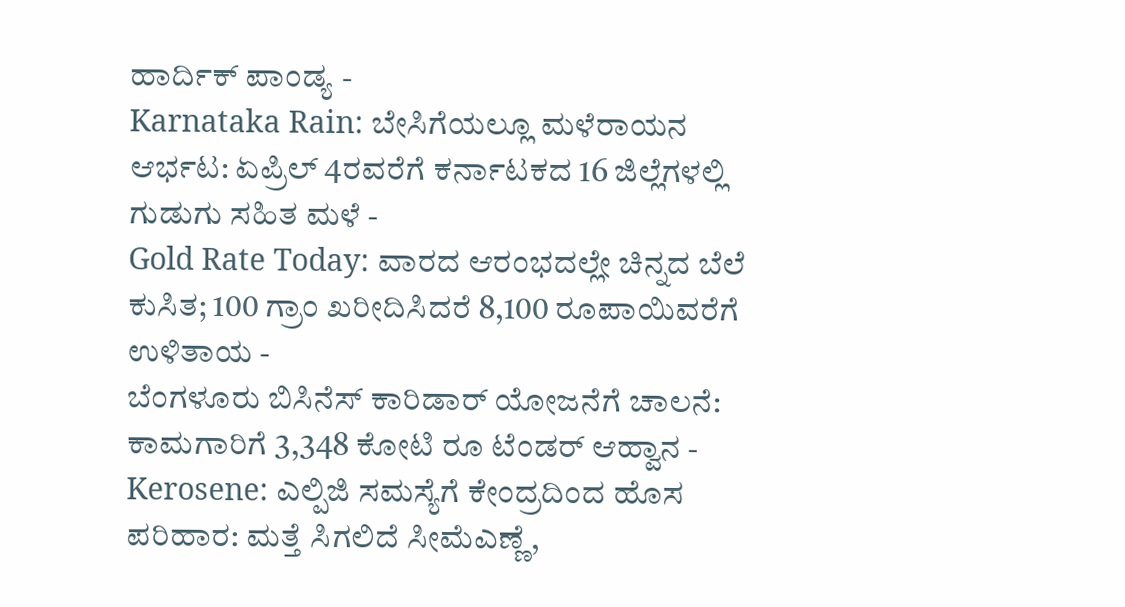ಹಾರ್ದಿಕ್ ಪಾಂಡ್ಯ -
Karnataka Rain: ಬೇಸಿಗೆಯಲ್ಲೂ ಮಳೆರಾಯನ ಆರ್ಭಟ: ಏಪ್ರಿಲ್ 4ರವರೆಗೆ ಕರ್ನಾಟಕದ 16 ಜಿಲ್ಲೆಗಳಲ್ಲಿ ಗುಡುಗು ಸಹಿತ ಮಳೆ -
Gold Rate Today: ವಾರದ ಆರಂಭದಲ್ಲೇ ಚಿನ್ನದ ಬೆಲೆ ಕುಸಿತ; 100 ಗ್ರಾಂ ಖರೀದಿಸಿದರೆ 8,100 ರೂಪಾಯಿವರೆಗೆ ಉಳಿತಾಯ -
ಬೆಂಗಳೂರು ಬಿಸಿನೆಸ್ ಕಾರಿಡಾರ್ ಯೋಜನೆಗೆ ಚಾಲನೆ: ಕಾಮಗಾರಿಗೆ 3,348 ಕೋಟಿ ರೂ ಟೆಂಡರ್ ಆಹ್ವಾನ -
Kerosene: ಎಲ್ಪಿಜಿ ಸಮಸ್ಯೆಗೆ ಕೇಂದ್ರದಿಂದ ಹೊಸ ಪರಿಹಾರ: ಮತ್ತೆ ಸಿಗಲಿದೆ ಸೀಮೆಎಣ್ಣೆ,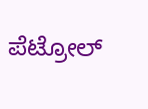ಪೆಟ್ರೋಲ್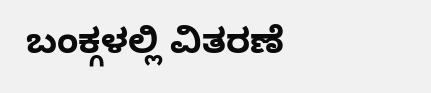ಬಂಕ್ಗಳಲ್ಲಿ ವಿತರಣೆ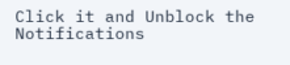Click it and Unblock the Notifications